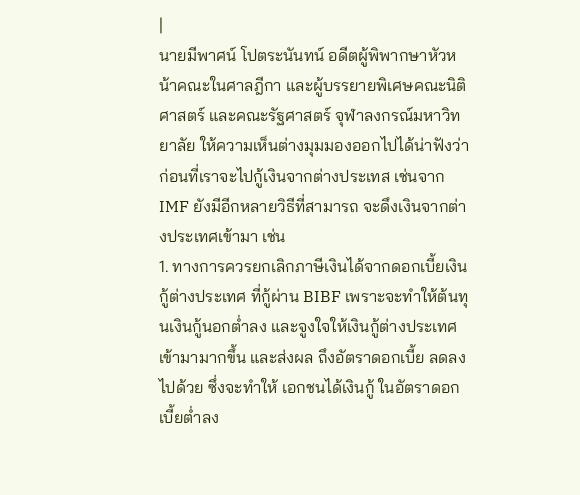|
นายมีพาศน์ โปตระนันทน์ อดีตผู้พิพากษาหัวหน้าคณะในศาลฎีกา และผู้บรรยายพิเศษคณะนิติศาสตร์ และคณะรัฐศาสตร์ จุฬาลงกรณ์มหาวิทยาลัย ให้ความเห็นต่างมุมมองออกไปได้น่าฟังว่า ก่อนที่เราจะไปกู้เงินจากต่างประเทส เช่นจาก IMF ยังมีอีกหลายวิธีที่สามารถ จะดึงเงินจากต่างประเทศเข้ามา เช่น
1. ทางการควรยกเลิกภาษีเงินได้จากดอกเบี้ยเงินกู้ต่างประเทศ ที่กู้ผ่าน BIBF เพราะจะทำให้ต้นทุนเงินกู้นอกต่ำลง และจูงใจให้เงินกู้ต่างประเทศเข้ามามากขึ้น และส่งผล ถึงอัตราดอกเบี้ย ลดลงไปด้วย ซึ่งจะทำให้ เอกชนได้เงินกู้ ในอัตราดอกเบี้ยต่ำลง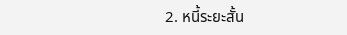2. หนี้ระยะสั้น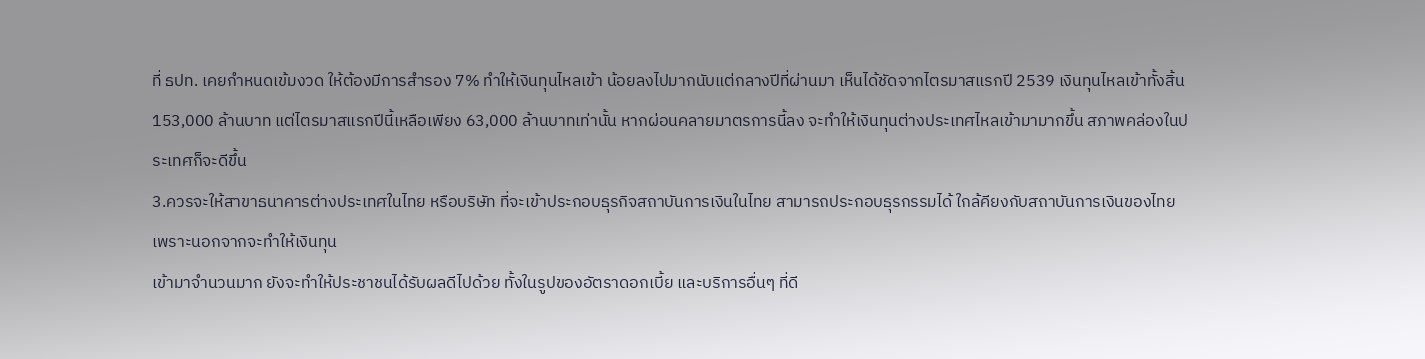ที่ ธปท. เคยกำหนดเข้มงวด ให้ต้องมีการสำรอง 7% ทำให้เงินทุนไหลเข้า น้อยลงไปมากนับแต่กลางปีที่ผ่านมา เห็นได้ชัดจากไตรมาสแรกปี 2539 เงินทุนไหลเข้าทั้งสิ้น 153,000 ล้านบาท แต่ไตรมาสแรกปีนี้เหลือเพียง 63,000 ล้านบาทเท่านั้น หากผ่อนคลายมาตรการนี้ลง จะทำให้เงินทุนต่างประเทศไหลเข้ามามากขึ้น สภาพคล่องในประเทศก็จะดีขึ้น
3.ควรจะให้สาขาธนาคารต่างประเทศในไทย หรือบริษัท ที่จะเข้าประกอบธุรกิจสถาบันการเงินในไทย สามารถประกอบธุรกรรมได้ ใกล้คียงกับสถาบันการเงินของไทย เพราะนอกจากจะทำให้เงินทุน
เข้ามาจำนวนมาก ยังจะทำให้ประชาชนได้รับผลดีไปด้วย ทั้งในรูปของอัตราดอกเบี้ย และบริการอื่นๆ ที่ดี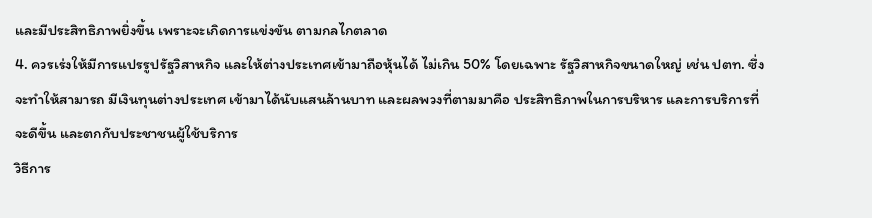และมีประสิทธิภาพยิ่งขึ้น เพราะจะเกิดการแข่งขัน ตามกลไกตลาด
4. ควรเร่งให้มีการแปรรูปรัฐวิสาหกิจ และให้ต่างประเทศเข้ามาถือหุ้นได้ ไม่เกิน 50% โดยเฉพาะ รัฐวิสาหกิจขนาดใหญ่ เช่น ปตท. ซึ่งจะทำให้สามารถ มีเงินทุนต่างประเทศ เข้ามาได้นับแสนล้านบาท และผลพวงที่ตามมาคือ ประสิทธิภาพในการบริหาร และการบริการที่จะดีขึ้น และตกกับประชาชนผู้ใช้บริการ
วิธีการ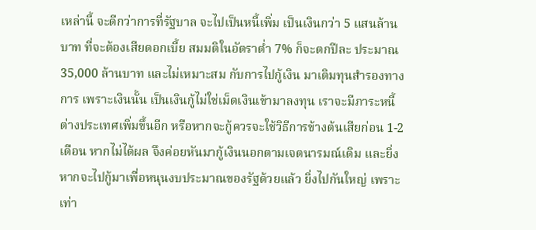เหล่านี้ จะดีกว่าการที่รัฐบาล จะไปเป็นหนี้เพิ่ม เป็นเงินกว่า 5 แสนล้านบาท ที่จะต้องเสียดอกเบี้ย สมมติในอัตราต่ำ 7% ก็จะตกปีละ ประมาณ 35,000 ล้านบาท และไม่เหมาะสม กับการไปกู้เงิน มาเติมทุนสำรองทางการ เพราะเงินนั้น เป็นเงินกู้ไม่ใช่เม็ดเงินเข้ามาลงทุน เราจะมีภาระหนี้ต่างประเทศเพิ่มขึ้นอีก หรือหากจะกู้ควรจะใช้วิธีการข้างต้นเสียก่อน 1-2 เดือน หากไม่ได้ผล จึงค่อยหันมากู้เงินนอกตามเจตนารมณ์เดิม และยิ่งหากจะไปกู้มาเพื่อหนุนงบประมาณของรัฐด้วยแล้ว ยิ่งไปกันใหญ่ เพราะเท่า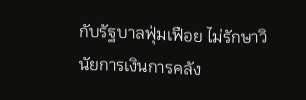กับรัฐบาลฟุ่มเฟือย ไม่รักษาวินัยการเงินการคลัง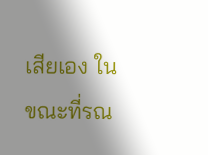เสียเอง ในขณะที่รณ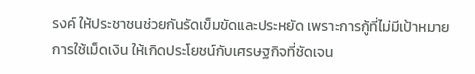รงค์ ให้ประชาชนช่วยกันรัดเข็มขัดและประหยัด เพราะการกู้ที่ไม่มีเป้าหมายการใช้เม็ดเงิน ให้เกิดประโยชน์กับเศรษฐกิจที่ชัดเจน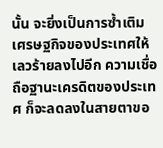นั้น จะยิ่งเป็นการซ้ำเติมเศรษฐกิจของประเทศให้เลวร้ายลงไปอีก ความเชื่อถือฐานะเครดิตของประเทศ ก็จะลดลงในสายตาขอ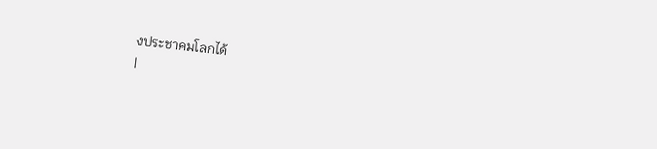งประชาคมโลกได้
|